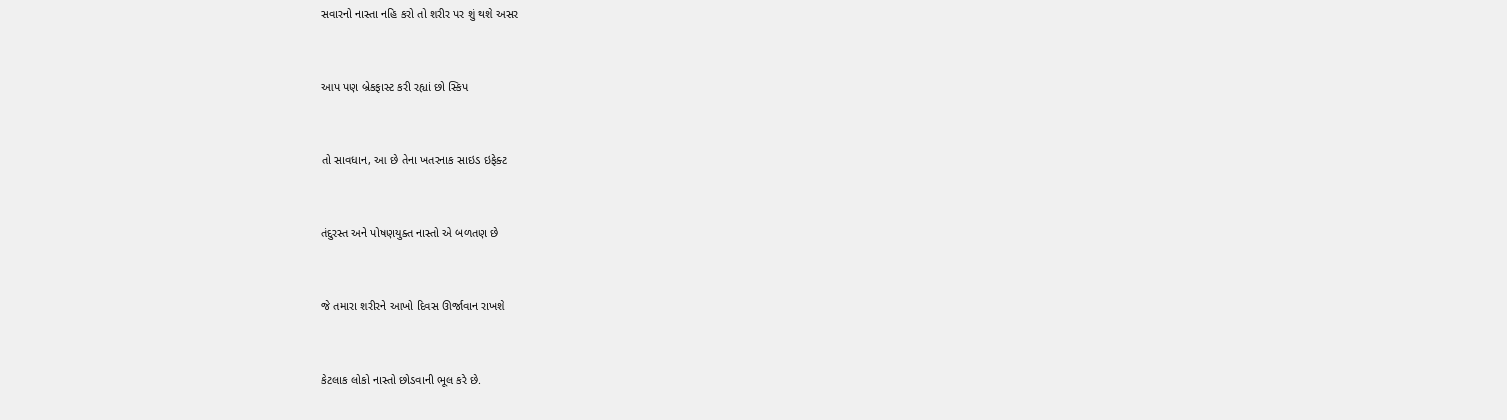સવારનો નાસ્તા નહિ કરો તો શરીર પર શું થશે અસર



આપ પણ બ્રેકફાસ્ટ કરી રહ્યાં છો સ્કિપ



તો સાવધાન, આ છે તેના ખતરનાક સાઇડ ઇફેક્ટ



તંદુરસ્ત અને પોષણયુક્ત નાસ્તો એ બળતણ છે



જે તમારા શરીરને આખો દિવસ ઊર્જાવાન રાખશે



કેટલાક લોકો નાસ્તો છોડવાની ભૂલ કરે છે.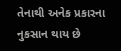તેનાથી અનેક પ્રકારના નુકસાન થાય છે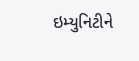ઇમ્યુનિટીને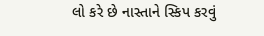લો કરે છે નાસ્તાને સ્કિપ કરવું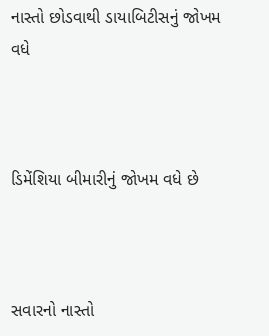નાસ્તો છોડવાથી ડાયાબિટીસનું જોખમ વધે



ડિમેંશિયા બીમારીનું જોખમ વધે છે



સવારનો નાસ્તો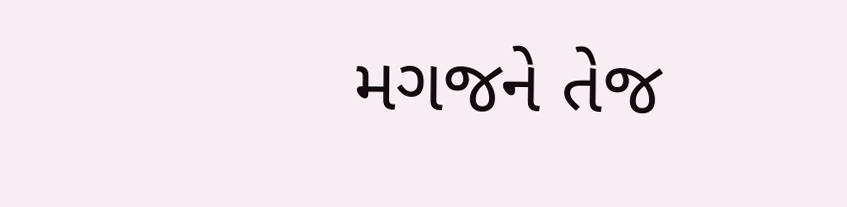મગજને તેજ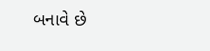બનાવે છે